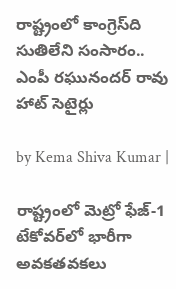రాష్ట్రంలో కాంగ్రెస్‌ది సుతిలేని సంసారం.. ఎంపీ రఘునందర్ రావు హాట్ సెటైర్లు

by Kema Shiva Kumar |

రాష్ట్రంలో మెట్రో ఫేజ్-1 టేకోవర్‌లో భారీగా అవకతవకలు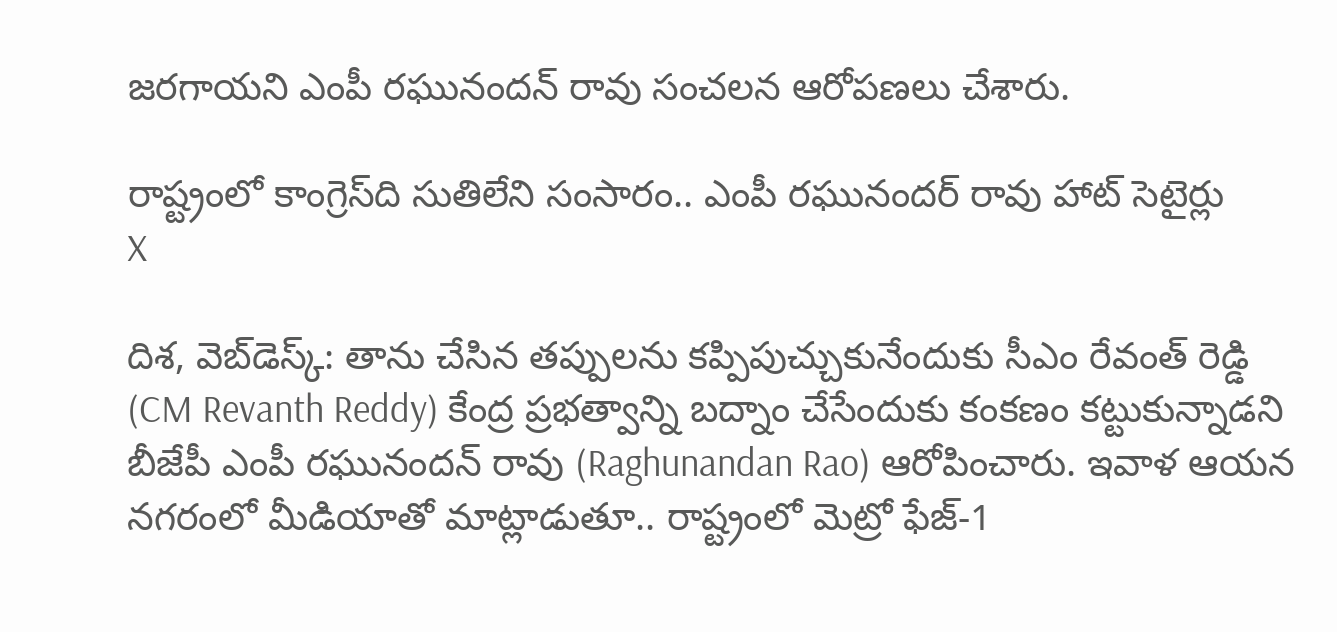జరగాయని ఎంపీ రఘునందన్ రావు సంచలన ఆరోపణలు చేశారు.

రాష్ట్రంలో కాంగ్రెస్‌ది సుతిలేని సంసారం.. ఎంపీ రఘునందర్ రావు హాట్ సెటైర్లు
X

దిశ, వెబ్‌డెస్క్: తాను చేసిన తప్పులను కప్పిపుచ్చుకునేందుకు సీఎం రేవంత్ రెడ్డి (CM Revanth Reddy) కేంద్ర ప్రభత్వాన్ని బద్నాం చేసేందుకు కంకణం కట్టుకున్నాడని బీజేపీ ఎంపీ రఘునందన్ రావు (Raghunandan Rao) ఆరోపించారు. ఇవాళ ఆయన నగరంలో మీడియాతో మాట్లాడుతూ.. రాష్ట్రంలో మెట్రో ఫేజ్-1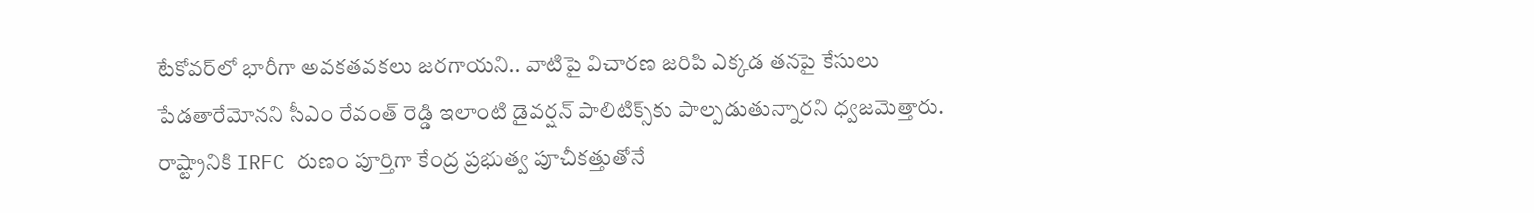టేకోవర్‌లో భారీగా అవకతవకలు జరగాయని.. వాటిపై విచారణ జరిపి ఎక్కడ తనపై కేసులు పేడతారేమోనని సీఎం రేవంత్ రెడ్డి ఇలాంటి డైవర్షన్ పాలిటిక్స్‌‌కు పాల్పడుతున్నారని ధ్వజమెత్తారు. రాష్ట్రానికి IRFC రుణం పూర్తిగా కేంద్ర ప్రభుత్వ పూచీకత్తుతోనే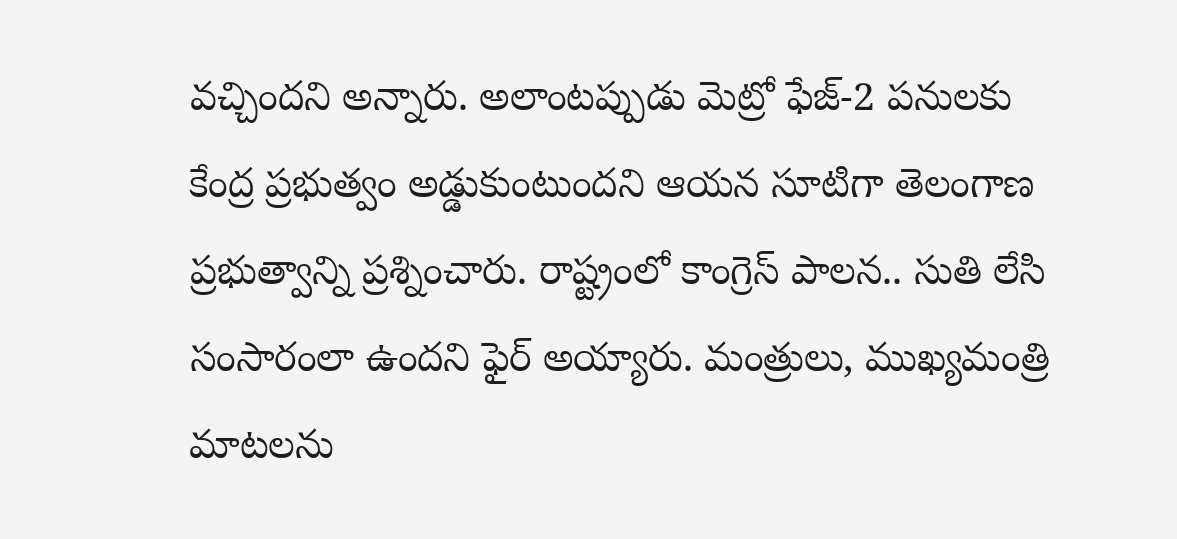వచ్చిందని అన్నారు. అలాంటప్పుడు మెట్రో ఫేజ్-2 పనులకు కేంద్ర ప్రభుత్వం అడ్డుకుంటుందని ఆయన సూటిగా తెలంగాణ ప్రభుత్వాన్ని ప్రశ్నించారు. రాష్ట్రంలో కాంగ్రెస్‌ పాలన.. సుతి లేసి సంసారంలా ఉందని ఫైర్ అయ్యారు. మంత్రులు, ముఖ్యమంత్రి మాటలను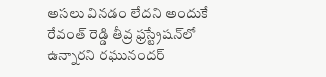అసలు వినడం లేదని అందుకే రేవంత్ రెడ్డి తీవ్ర ఫ్రస్ట్రేషన్‌లో ఉన్నారని రఘునందర్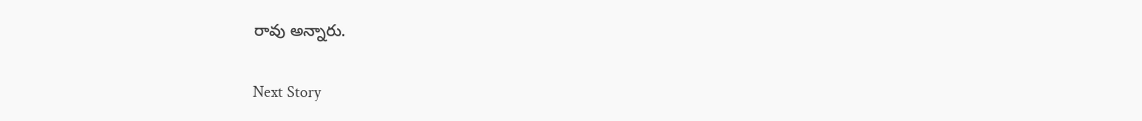రావు అన్నారు.

Next Story